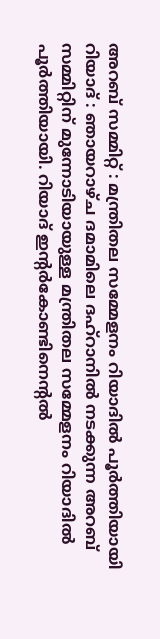അറബ് സമ്മിറ്റ് : മന്ത്രിതല സമ്മേളനം റിയാദിൽ പൂർത്തിയായി
റിയാദ് : ഞായറാഴ്ച ദമാമിലെ ദഹ്റാനിൽ നടക്കുന്ന അറബ് സമ്മിറ്റിന് മുന്നോടിയായുള്ള മന്ത്രിതല സമ്മേളനം റിയാദിൽ പൂർത്തിയായി. റിയാദ് ഇന്റർകോണ്ടിനെന്റൽ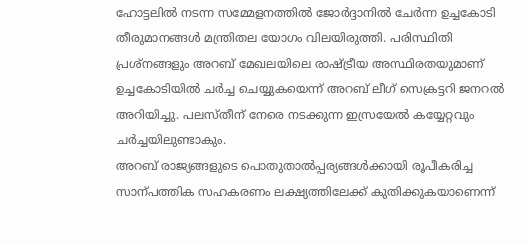ഹോട്ടലിൽ നടന്ന സമ്മേളനത്തിൽ ജോർദ്ദാനിൽ ചേർന്ന ഉച്ചകോടി തീരുമാനങ്ങൾ മന്ത്രിതല യോഗം വിലയിരുത്തി. പരിസ്ഥിതി പ്രശ്നങ്ങളും അറബ് മേഖലയിലെ രാഷ്ട്രീയ അസ്ഥിരതയുമാണ് ഉച്ചകോടിയിൽ ചർച്ച ചെയ്യുകയെന്ന് അറബ് ലീഗ് സെക്രട്ടറി ജനറൽ അറിയിച്ചു. പലസ്തീന് നേരെ നടക്കുന്ന ഇസ്രയേൽ കയ്യേറ്റവും ചർച്ചയിലുണ്ടാകും.
അറബ് രാജ്യങ്ങളുടെ പൊതുതാൽപ്പര്യങ്ങൾക്കായി രൂപീകരിച്ച സാന്പത്തിക സഹകരണം ലക്ഷ്യത്തിലേക്ക് കുതിക്കുകയാണെന്ന്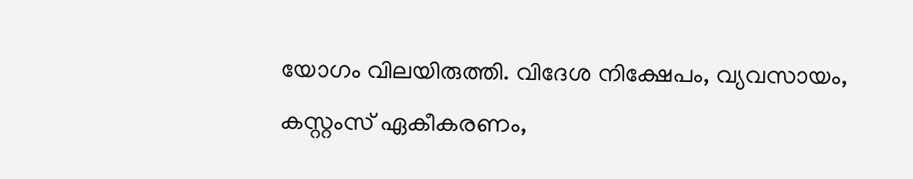യോഗം വിലയിരുത്തി. വിദേശ നിക്ഷേപം, വ്യവസായം, കസ്റ്റംസ് ഏകീകരണം,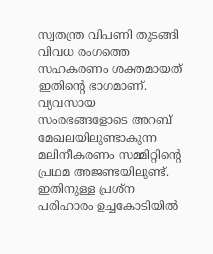സ്വതന്ത്ര വിപണി തുടങ്ങി വിവധ രംഗത്തെ സഹകരണം ശക്തമായത് ഇതിന്റെ ഭാഗമാണ്. വ്യവസായ സംരഭങ്ങളോടെ അറബ് മേഖലയിലുണ്ടാകുന്ന മലിനീകരണം സമ്മിറ്റിന്റെ പ്രഥമ അജണ്ടയിലുണ്ട്. ഇതിനുള്ള പ്രശ്ന പരിഹാരം ഉച്ചകോടിയിൽ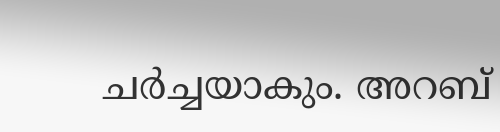ചർച്ചയാകും. അറബ്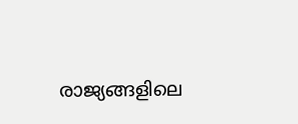രാജ്യങ്ങളിലെ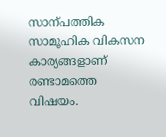സാന്പത്തിക സാമൂഹിക വികസന കാര്യങ്ങളാണ് രണ്ടാമത്തെ വിഷയം.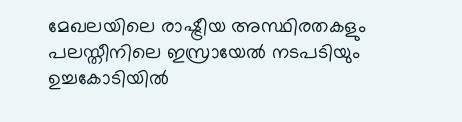മേഖലയിലെ രാഷ്ട്രീയ അസ്ഥിരതകളും പലസ്തീനിലെ ഇസ്രായേൽ നടപടിയും ഉച്ചകോടിയിൽ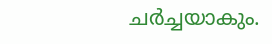ചർച്ചയാകും.